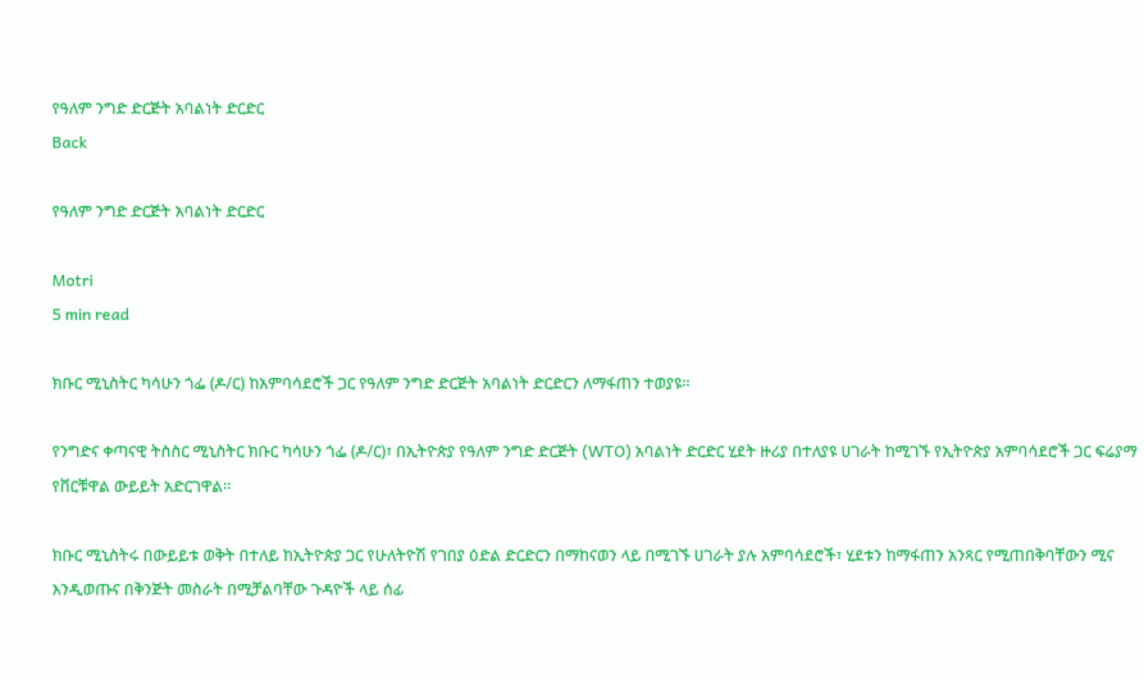የዓለም ንግድ ድርጅት አባልነት ድርድር
Back

የዓለም ንግድ ድርጅት አባልነት ድርድር

Motri
5 min read

ክቡር ሚኒስትር ካሳሁን ጎፌ (ዶ/ር) ከአምባሳደሮች ጋር የዓለም ንግድ ድርጅት አባልነት ድርድርን ለማፋጠን ተወያዩ።

የንግድና ቀጣናዊ ትስስር ሚኒስትር ክቡር ካሳሁን ጎፌ (ዶ/ር)፣ በኢትዮጵያ የዓለም ንግድ ድርጅት (WTO) አባልነት ድርድር ሂደት ዙሪያ በተለያዩ ሀገራት ከሚገኙ የኢትዮጵያ አምባሳደሮች ጋር ፍሬያማ የቨርቹዋል ውይይት አድርገዋል።

ክቡር ሚኒስትሩ በውይይቱ ወቅት በተለይ ከኢትዮጵያ ጋር የሁለትዮሽ የገበያ ዕድል ድርድርን በማከናወን ላይ በሚገኙ ሀገራት ያሉ አምባሳደሮች፣ ሂደቱን ከማፋጠን አንጻር የሚጠበቅባቸውን ሚና እንዲወጡና በቅንጅት መስራት በሚቻልባቸው ጉዳዮች ላይ ሰፊ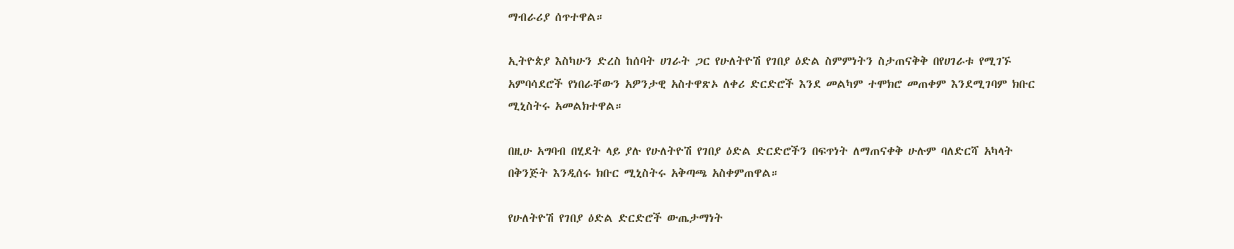ማብራሪያ ሰጥተዋል።

ኢትዮጵያ እስካሁን ድረስ ከሰባት ሀገራት ጋር የሁለትዮሽ የገበያ ዕድል ስምምነትን ስታጠናቅቅ በየሀገራቱ የሚገኙ አምባሳደሮች የነበራቸውን አዎንታዊ አስተዋጽኦ ለቀሪ ድርድሮች እንደ መልካም ተሞክሮ መጠቀም እንደሚገባም ክቡር ሚኒስትሩ አመልክተዋል።

በዚሁ አግባብ በሂደት ላይ ያሉ የሁለትዮሽ የገበያ ዕድል ድርድሮችን በፍጥነት ለማጠናቀቅ ሁሉም ባለድርሻ አካላት በቅንጅት እንዲሰሩ ክቡር ሚኒስትሩ አቅጣጫ አስቀምጠዋል።

የሁለትዮሽ የገበያ ዕድል ድርድሮች ውጤታማነት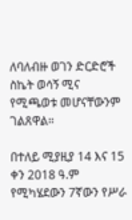ለባለብዙ ወገን ድርድሮች ስኬት ወሳኝ ሚና የሚጫወቱ መሆናቸውንም ገልጸዋል።

በተለይ ሚያዚያ 14 እና 15 ቀን 2018 ዓ.ም የሚካሄደውን 7ኛውን የሥራ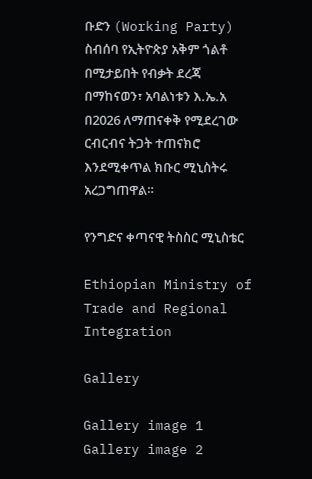ቡድን (Working Party) ስብሰባ የኢትዮጵያ አቅም ጎልቶ በሚታይበት የብቃት ደረጃ በማከናወን፣ አባልነቱን እ.ኤ.አ በ2026 ለማጠናቀቅ የሚደረገው ርብርብና ትጋት ተጠናክሮ እንደሚቀጥል ክቡር ሚኒስትሩ አረጋግጠዋል።

የንግድና ቀጣናዊ ትስስር ሚኒስቴር

Ethiopian Ministry of Trade and Regional Integration

Gallery

Gallery image 1
Gallery image 2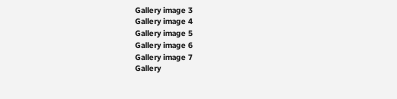Gallery image 3
Gallery image 4
Gallery image 5
Gallery image 6
Gallery image 7
Gallery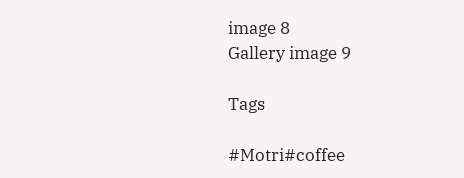image 8
Gallery image 9

Tags

#Motri#coffee